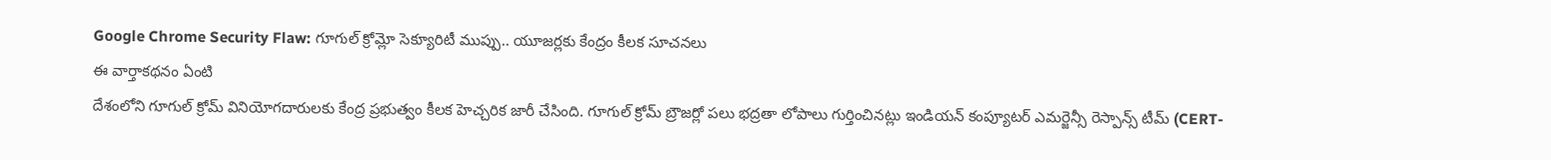Google Chrome Security Flaw: గూగుల్ క్రోమ్లో సెక్యూరిటీ ముప్పు.. యూజర్లకు కేంద్రం కీలక సూచనలు
ఈ వార్తాకథనం ఏంటి
దేశంలోని గూగుల్ క్రోమ్ వినియోగదారులకు కేంద్ర ప్రభుత్వం కీలక హెచ్చరిక జారీ చేసింది. గూగుల్ క్రోమ్ బ్రౌజర్లో పలు భద్రతా లోపాలు గుర్తించినట్లు ఇండియన్ కంప్యూటర్ ఎమర్జెన్సీ రెస్పాన్స్ టీమ్ (CERT-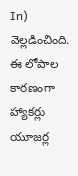In) వెల్లడించింది. ఈ లోపాల కారణంగా హ్యాకర్లు యూజర్ల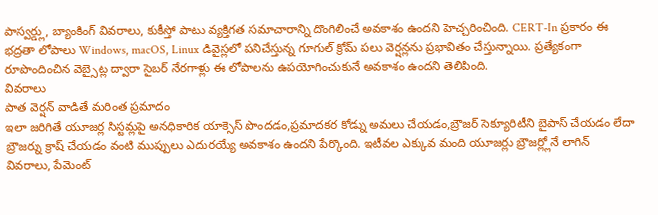పాస్వర్డ్లు, బ్యాంకింగ్ వివరాలు, కుకీస్తో పాటు వ్యక్తిగత సమాచారాన్ని దొంగిలించే అవకాశం ఉందని హెచ్చరించింది. CERT-In ప్రకారం ఈ భద్రతా లోపాలు Windows, macOS, Linux డివైస్లలో పనిచేస్తున్న గూగుల్ క్రోమ్ పలు వెర్షన్లను ప్రభావితం చేస్తున్నాయి. ప్రత్యేకంగా రూపొందించిన వెబ్సైట్ల ద్వారా సైబర్ నేరగాళ్లు ఈ లోపాలను ఉపయోగించుకునే అవకాశం ఉందని తెలిపింది.
వివరాలు
పాత వెర్షన్ వాడితే మరింత ప్రమాదం
ఇలా జరిగితే యూజర్ల సిస్టమ్లపై అనధికారిక యాక్సెస్ పొందడం,ప్రమాదకర కోడ్ను అమలు చేయడం,బ్రౌజర్ సెక్యూరిటీని బైపాస్ చేయడం లేదా బ్రౌజర్ను క్రాష్ చేయడం వంటి ముప్పులు ఎదురయ్యే అవకాశం ఉందని పేర్కొంది. ఇటీవల ఎక్కువ మంది యూజర్లు బ్రౌజర్ల్లోనే లాగిన్ వివరాలు, పేమెంట్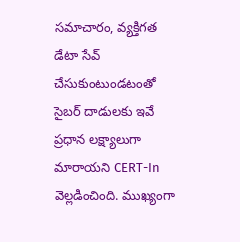సమాచారం, వ్యక్తిగత డేటా సేవ్ చేసుకుంటుండటంతో సైబర్ దాడులకు ఇవే ప్రధాన లక్ష్యాలుగా మారాయని CERT-In వెల్లడించింది. ముఖ్యంగా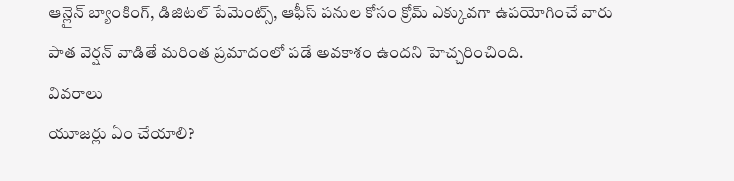ఆన్లైన్ బ్యాంకింగ్, డిజిటల్ పేమెంట్స్, ఆఫీస్ పనుల కోసం క్రోమ్ ఎక్కువగా ఉపయోగించే వారు పాత వెర్షన్ వాడితే మరింత ప్రమాదంలో పడే అవకాశం ఉందని హెచ్చరించింది.
వివరాలు
యూజర్లు ఏం చేయాలి?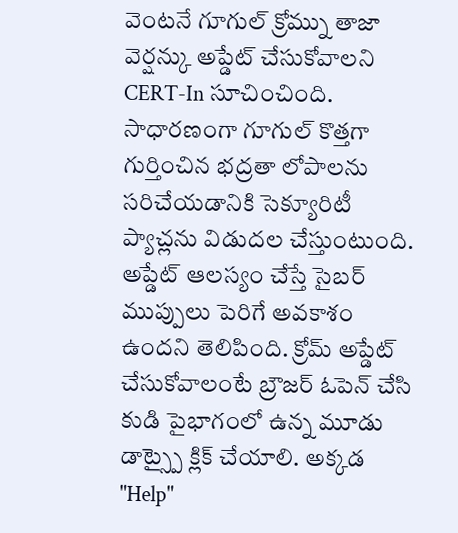వెంటనే గూగుల్ క్రోమ్ను తాజా వెర్షన్కు అప్డేట్ చేసుకోవాలని CERT-In సూచించింది. సాధారణంగా గూగుల్ కొత్తగా గుర్తించిన భద్రతా లోపాలను సరిచేయడానికి సెక్యూరిటీ ప్యాచ్లను విడుదల చేస్తుంటుంది. అప్డేట్ ఆలస్యం చేస్తే సైబర్ ముప్పులు పెరిగే అవకాశం ఉందని తెలిపింది. క్రోమ్ అప్డేట్ చేసుకోవాలంటే బ్రౌజర్ ఓపెన్ చేసి కుడి పైభాగంలో ఉన్న మూడు డాట్స్పై క్లిక్ చేయాలి. అక్కడ "Help"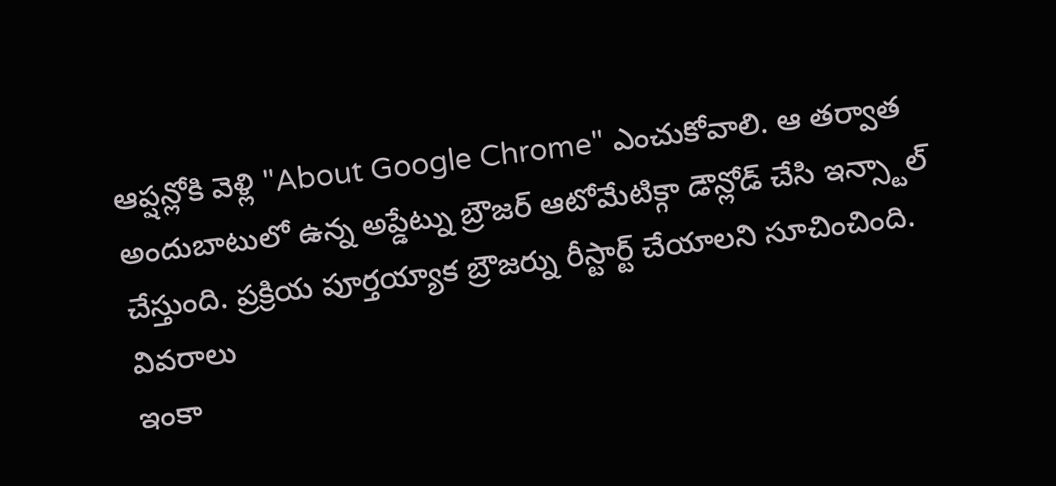ఆప్షన్లోకి వెళ్లి "About Google Chrome" ఎంచుకోవాలి. ఆ తర్వాత అందుబాటులో ఉన్న అప్డేట్ను బ్రౌజర్ ఆటోమేటిక్గా డౌన్లోడ్ చేసి ఇన్స్టాల్ చేస్తుంది. ప్రక్రియ పూర్తయ్యాక బ్రౌజర్ను రీస్టార్ట్ చేయాలని సూచించింది.
వివరాలు
ఇంకా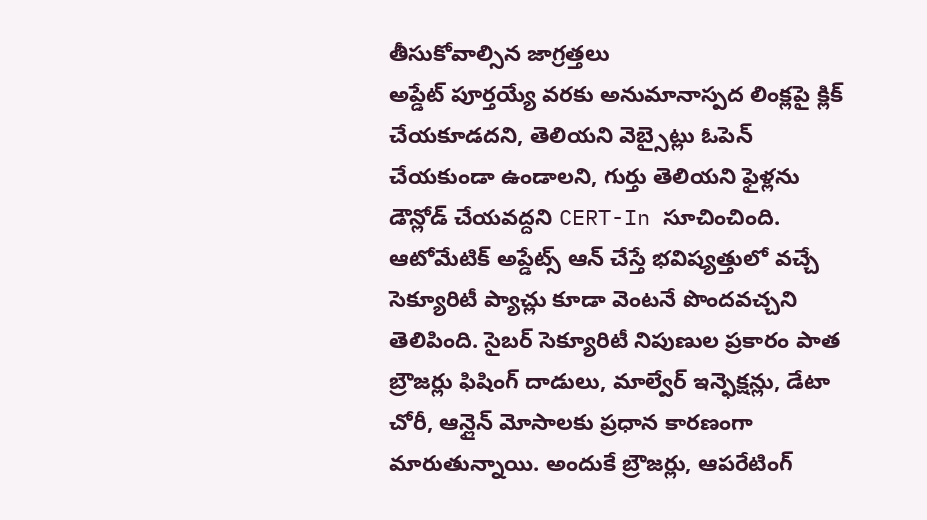తీసుకోవాల్సిన జాగ్రత్తలు
అప్డేట్ పూర్తయ్యే వరకు అనుమానాస్పద లింక్లపై క్లిక్ చేయకూడదని, తెలియని వెబ్సైట్లు ఓపెన్ చేయకుండా ఉండాలని, గుర్తు తెలియని ఫైళ్లను డౌన్లోడ్ చేయవద్దని CERT-In సూచించింది. ఆటోమేటిక్ అప్డేట్స్ ఆన్ చేస్తే భవిష్యత్తులో వచ్చే సెక్యూరిటీ ప్యాచ్లు కూడా వెంటనే పొందవచ్చని తెలిపింది. సైబర్ సెక్యూరిటీ నిపుణుల ప్రకారం పాత బ్రౌజర్లు ఫిషింగ్ దాడులు, మాల్వేర్ ఇన్ఫెక్షన్లు, డేటా చోరీ, ఆన్లైన్ మోసాలకు ప్రధాన కారణంగా మారుతున్నాయి. అందుకే బ్రౌజర్లు, ఆపరేటింగ్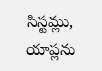సిస్టమ్లు, యాప్లను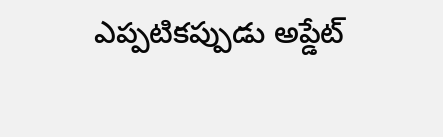ఎప్పటికప్పుడు అప్డేట్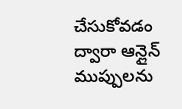చేసుకోవడం ద్వారా ఆన్లైన్ ముప్పులను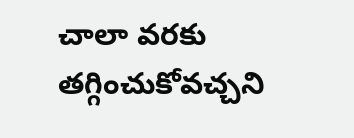చాలా వరకు తగ్గించుకోవచ్చని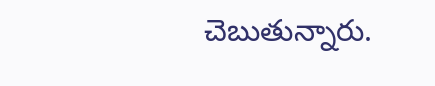చెబుతున్నారు.